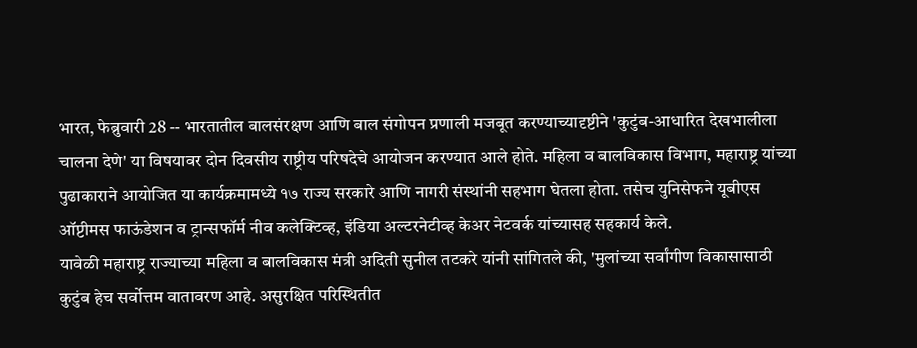भारत, फेब्रुवारी 28 -- भारतातील बालसंरक्षण आणि बाल संगोपन प्रणाली मजबूत करण्याच्यादृष्टीने 'कुटुंब-आधारित देखभालीला चालना देणे' या विषयावर दोन दिवसीय राष्ट्रीय परिषदेचे आयोजन करण्यात आले होते. महिला व बालविकास विभाग, महाराष्ट्र यांच्या पुढाकाराने आयोजित या कार्यक्रमामध्ये १७ राज्य सरकारे आणि नागरी संस्थांनी सहभाग घेतला होता. तसेच युनिसेफने यूबीएस ऑप्टीमस फाऊंडेशन व ट्रान्सफॉर्म नीव कलेक्टिव्ह, इंडिया अल्टरनेटीव्ह केअर नेटवर्क यांच्यासह सहकार्य केले.
यावेळी महाराष्ट्र राज्याच्या महिला व बालविकास मंत्री अदिती सुनील तटकरे यांनी सांगितले की, 'मुलांच्या सर्वांगीण विकासासाठी कुटुंब हेच सर्वोत्तम वातावरण आहे. असुरक्षित परिस्थितीत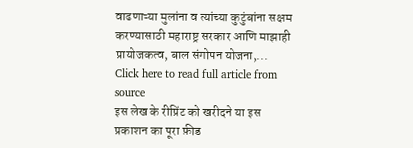वाढणाऱ्या मुलांना व त्यांच्या कुटुंबांना सक्षम करण्यासाठी महाराष्ट्र सरकार आणि माझाही प्रायोजकत्व, बाल संगोपन योजना,...
Click here to read full article from source
इस लेख के रीप्रिंट को खरीदने या इस प्रकाशन का पूरा फ़ीड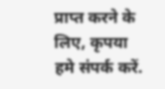प्राप्त करने के लिए, कृपया
हमे संपर्क करें.